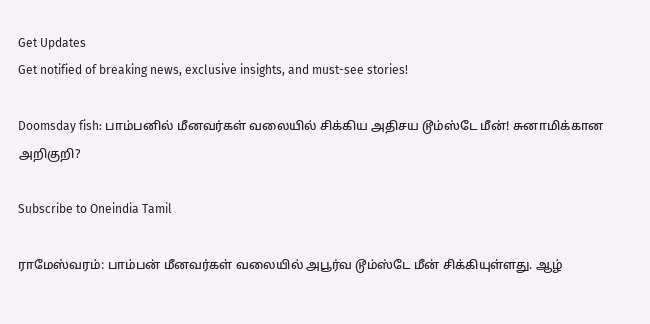Get Updates
Get notified of breaking news, exclusive insights, and must-see stories!

Doomsday fish: பாம்பனில் மீனவர்கள் வலையில் சிக்கிய அதிசய டூம்ஸ்டே மீன்! சுனாமிக்கான அறிகுறி?

Subscribe to Oneindia Tamil

ராமேஸ்வரம்: பாம்பன் மீனவர்கள் வலையில் அபூர்வ டூம்ஸ்டே மீன் சிக்கியுள்ளது. ஆழ்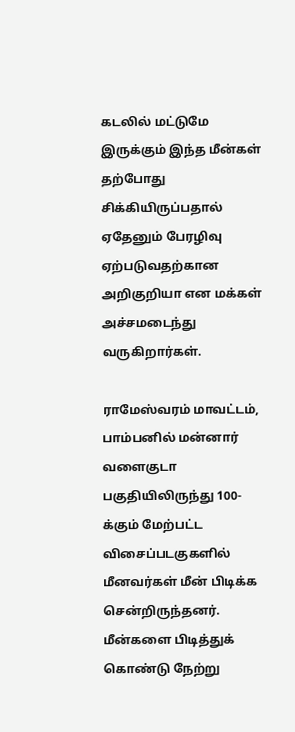கடலில் மட்டுமே இருக்கும் இந்த மீன்கள் தற்போது சிக்கியிருப்பதால் ஏதேனும் பேரழிவு ஏற்படுவதற்கான அறிகுறியா என மக்கள் அச்சமடைந்து வருகிறார்கள்.

ராமேஸ்வரம் மாவட்டம், பாம்பனில் மன்னார் வளைகுடா பகுதியிலிருந்து 100-க்கும் மேற்பட்ட விசைப்படகுகளில் மீனவர்கள் மீன் பிடிக்க சென்றிருந்தனர். மீன்களை பிடித்துக் கொண்டு நேற்று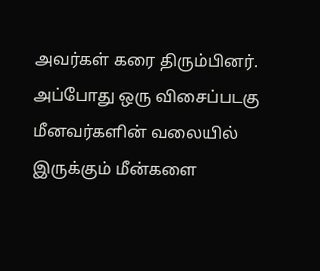அவர்கள் கரை திரும்பினர். அப்போது ஒரு விசைப்படகு மீனவர்களின் வலையில் இருக்கும் மீன்களை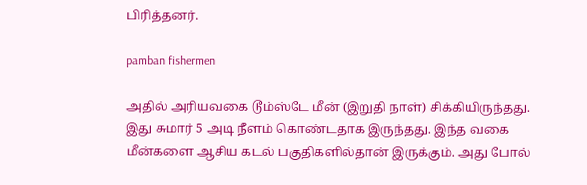பிரித்தனர்.

pamban fishermen

அதில் அரியவகை டூம்ஸ்டே மீன் (இறுதி நாள்) சிக்கியிருந்தது. இது சுமார் 5 அடி நீளம் கொண்டதாக இருந்தது. இந்த வகை மீன்களை ஆசிய கடல் பகுதிகளில்தான் இருக்கும். அது போல்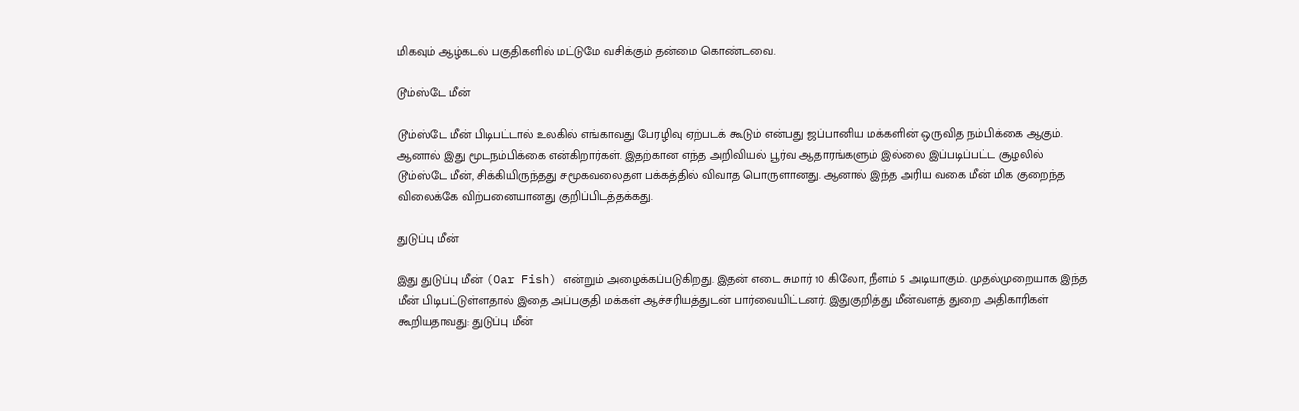மிகவும் ஆழ்கடல் பகுதிகளில் மட்டுமே வசிக்கும் தன்மை கொண்டவை.

டூம்ஸ்டே மீன்

டூம்ஸ்டே மீன் பிடிபட்டால் உலகில் எங்காவது பேரழிவு ஏற்படக் கூடும் என்பது ஜப்பானிய மக்களின் ஒருவித நம்பிக்கை ஆகும். ஆனால் இது மூடநம்பிக்கை என்கிறார்கள். இதற்கான எந்த அறிவியல் பூர்வ ஆதாரங்களும் இல்லை இப்படிப்பட்ட சூழலில் டூம்ஸ்டே மீன், சிக்கியிருந்தது சமூகவலைதள பக்கத்தில் விவாத பொருளானது. ஆனால் இந்த அரிய வகை மீன் மிக குறைந்த விலைக்கே விற்பனையானது குறிப்பிடத்தக்கது.

துடுப்பு மீன்

இது துடுப்பு மீன் (Oar Fish) என்றும் அழைக்கப்படுகிறது. இதன் எடை சுமார் 10 கிலோ, நீளம் 5 அடியாகும். முதல்முறையாக இந்த மீன் பிடிபட்டுள்ளதால் இதை அப்பகுதி மக்கள் ஆச்சரியத்துடன் பார்வையிட்டனர். இதுகுறித்து மீன்வளத் துறை அதிகாரிகள் கூறியதாவது: துடுப்பு மீன்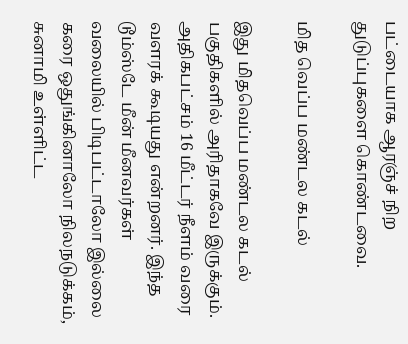பட்டையாக ஆரஞ்ச் நிற துடுப்புகளை கொண்டவை.

மித வெப்ப மண்டல கடல்

இது மிதவெப்ப மண்டல கடல் பகுதிகளில் அரிதாகவே இருக்கும். அதிகபட்சம் 16 மீட்டர் நீளம் வரை வளரக் கூடியது என்றனர். இந்த டூம்ஸ்டே மீன் மீனவர்கள் வலையில் பிடிபட்டாலோ இல்லை கரை ஒதுங்கினாலோ நிலநடுக்கம், சுனாமி உள்ளிட்ட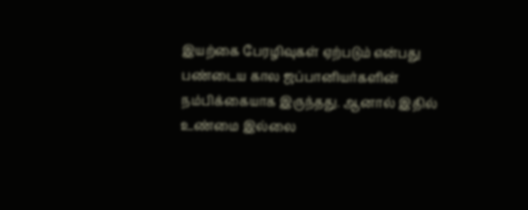இயற்கை பேரழிவுகள் ஏற்படும் என்பது பண்டைய கால ஜப்பானியர்களின் நம்பிக்கையாக இருந்தது. ஆனால் இதில் உண்மை இல்லை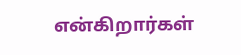என்கிறார்கள்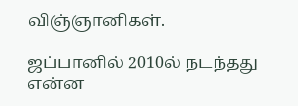விஞ்ஞானிகள்.

ஜப்பானில் 2010ல் நடந்தது என்ன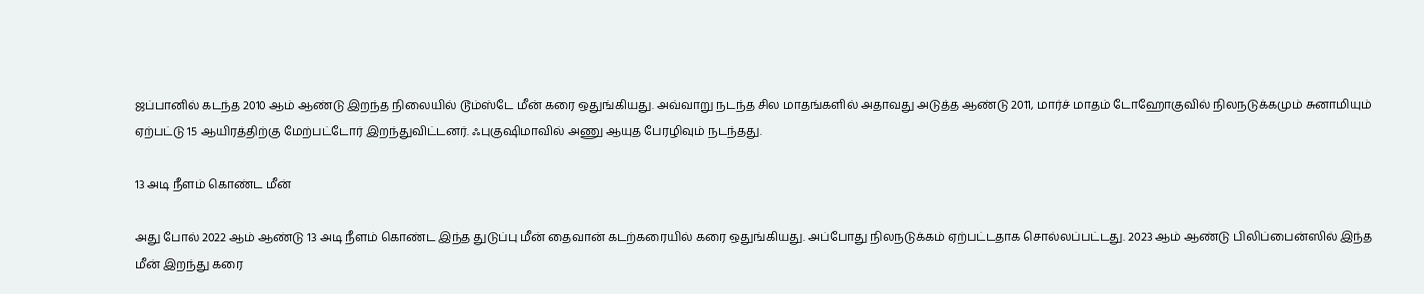ஜப்பானில் கடந்த 2010 ஆம் ஆண்டு இறந்த நிலையில் டூம்ஸ்டே மீன் கரை ஒதுங்கியது. அவ்வாறு நடந்த சில மாதங்களில் அதாவது அடுத்த ஆண்டு 2011, மார்ச் மாதம் டோஹோகுவில் நிலநடுக்கமும் சுனாமியும் ஏற்பட்டு 15 ஆயிரத்திற்கு மேற்பட்டோர் இறந்துவிட்டனர். ஃபுகுஷிமாவில் அணு ஆயுத பேரழிவும் நடந்தது.

13 அடி நீளம் கொண்ட மீன்

அது போல் 2022 ஆம் ஆண்டு 13 அடி நீளம் கொண்ட இந்த துடுப்பு மீன் தைவான் கடற்கரையில் கரை ஒதுங்கியது. அப்போது நிலநடுக்கம் ஏற்பட்டதாக சொல்லப்பட்டது. 2023 ஆம் ஆண்டு பிலிப்பைன்ஸில் இந்த மீன் இறந்து கரை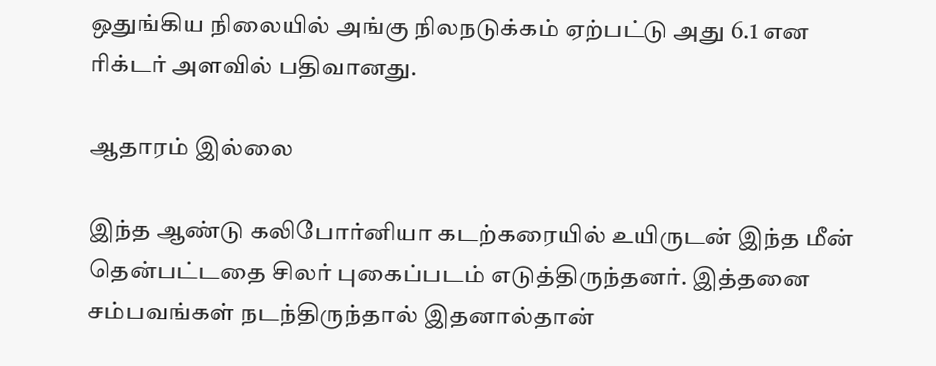ஒதுங்கிய நிலையில் அங்கு நிலநடுக்கம் ஏற்பட்டு அது 6.1 என ரிக்டர் அளவில் பதிவானது.

ஆதாரம் இல்லை

இந்த ஆண்டு கலிபோர்னியா கடற்கரையில் உயிருடன் இந்த மீன் தென்பட்டதை சிலர் புகைப்படம் எடுத்திருந்தனர். இத்தனை சம்பவங்கள் நடந்திருந்தால் இதனால்தான்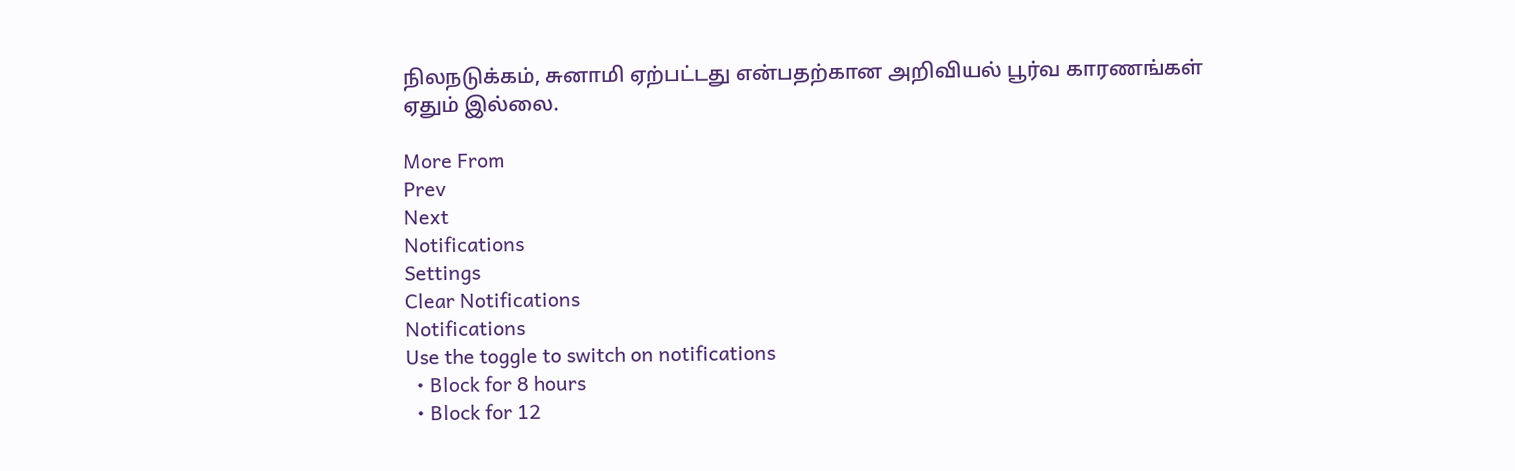நிலநடுக்கம், சுனாமி ஏற்பட்டது என்பதற்கான அறிவியல் பூர்வ காரணங்கள் ஏதும் இல்லை.

More From
Prev
Next
Notifications
Settings
Clear Notifications
Notifications
Use the toggle to switch on notifications
  • Block for 8 hours
  • Block for 12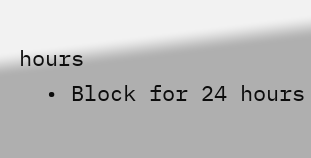hours
  • Block for 24 hours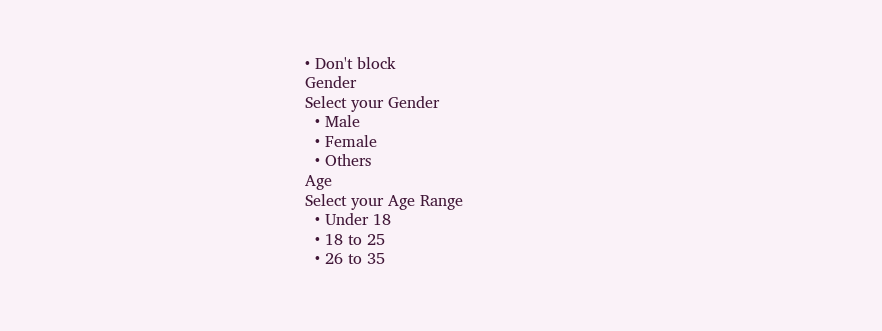• Don't block
Gender
Select your Gender
  • Male
  • Female
  • Others
Age
Select your Age Range
  • Under 18
  • 18 to 25
  • 26 to 35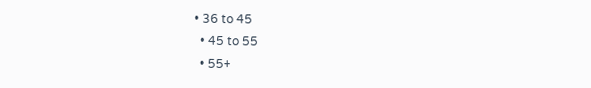• 36 to 45
  • 45 to 55
  • 55+